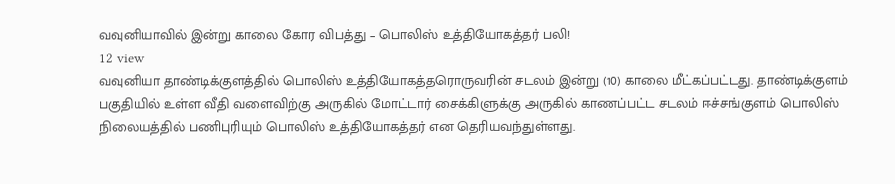வவுனியாவில் இன்று காலை கோர விபத்து – பொலிஸ் உத்தியோகத்தர் பலி!
12 view
வவுனியா தாண்டிக்குளத்தில் பொலிஸ் உத்தியோகத்தரொருவரின் சடலம் இன்று (10) காலை மீட்கப்பட்டது. தாண்டிக்குளம் பகுதியில் உள்ள வீதி வளைவிற்கு அருகில் மோட்டார் சைக்கிளுக்கு அருகில் காணப்பட்ட சடலம் ஈச்சங்குளம் பொலிஸ் நிலையத்தில் பணிபுரியும் பொலிஸ் உத்தியோகத்தர் என தெரியவந்துள்ளது.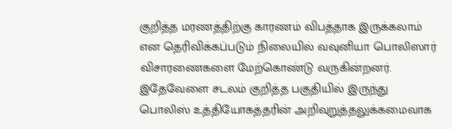குறித்த மரணத்திற்கு காரணம் விபத்தாக இருக்கலாம் என தெரிவிக்கப்படும் நிலையில் வவுனியா பொலிஸார் விசாரணைகளை மேற்கொண்டு வருகின்றனர். இதேவேளை சடலம் குறித்த பகுதியில் இருந்து பொலிஸ் உத்தியோகத்தரின் அறிவுறுத்தலுக்கமைவாக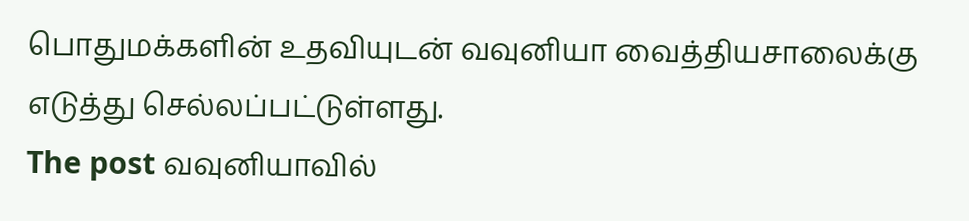பொதுமக்களின் உதவியுடன் வவுனியா வைத்தியசாலைக்கு எடுத்து செல்லப்பட்டுள்ளது.
The post வவுனியாவில்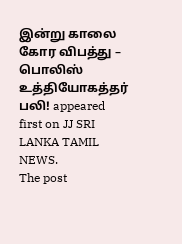இன்று காலை கோர விபத்து – பொலிஸ் உத்தியோகத்தர் பலி! appeared first on JJ SRI LANKA TAMIL NEWS.
The post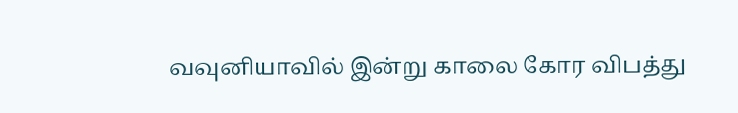வவுனியாவில் இன்று காலை கோர விபத்து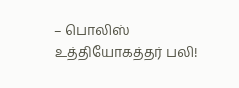– பொலிஸ் உத்தியோகத்தர் பலி!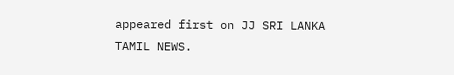appeared first on JJ SRI LANKA TAMIL NEWS.